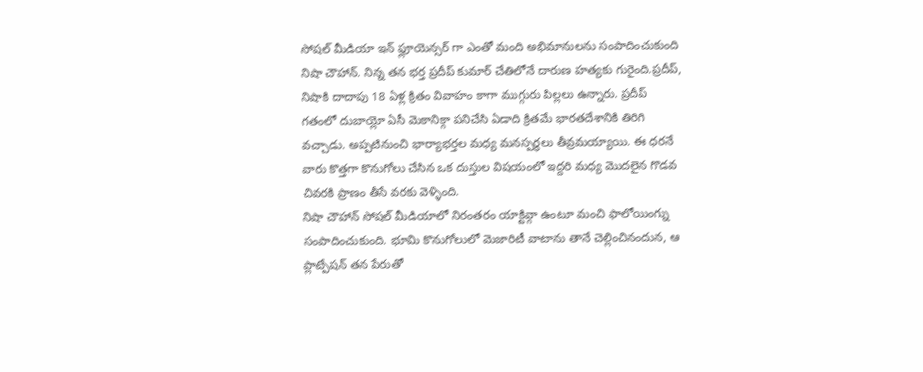సోషల్ మీడియా ఇన్ ఫ్లూయెన్సర్ గా ఎంతో మంది అభిమానులను సంపాదించుకుంది నిషా చౌహాన్. నిన్న తన భర్త ప్రదీప్ కుమార్ చేతిలోనే దారుణ హత్యకు గురైంది.ప్రదీప్, నిషాకి దాదాపు 18 ఏళ్ల క్రితం వివాహం కాగా ముగ్గురు పిల్లలు ఉన్నారు. ప్రదీప్ గతంలో దుబాయ్లో ఏసీ మెకానిక్గా పనిచేసి ఏడాది క్రితమే భారతదేశానికి తిరిగి వచ్చాడు. అప్పటినుంచి భార్యాభర్తల మధ్య మనస్పర్థలు తీవ్రమయ్యాయి. ఈ ధరనే వారు కొత్తగా కొనుగోలు చేసిన ఒక దుస్తుల విషయంలో ఇద్దరి మధ్య మొదలైన గొడవ చివరకి ప్రాణం తీసే వరకు వెళ్ళింది.
నిషా చౌహాన్ సోషల్ మీడియాలో నిరంతరం యాక్టివ్గా ఉంటూ మంచి ఫాలోయింగ్ను సంపాదించుకుంది. భూమి కొనుగోలులో మెజారిటీ వాటాను తానే చెల్లించినందున, ఆ ప్లాట్పేషన్ తన పేరుతో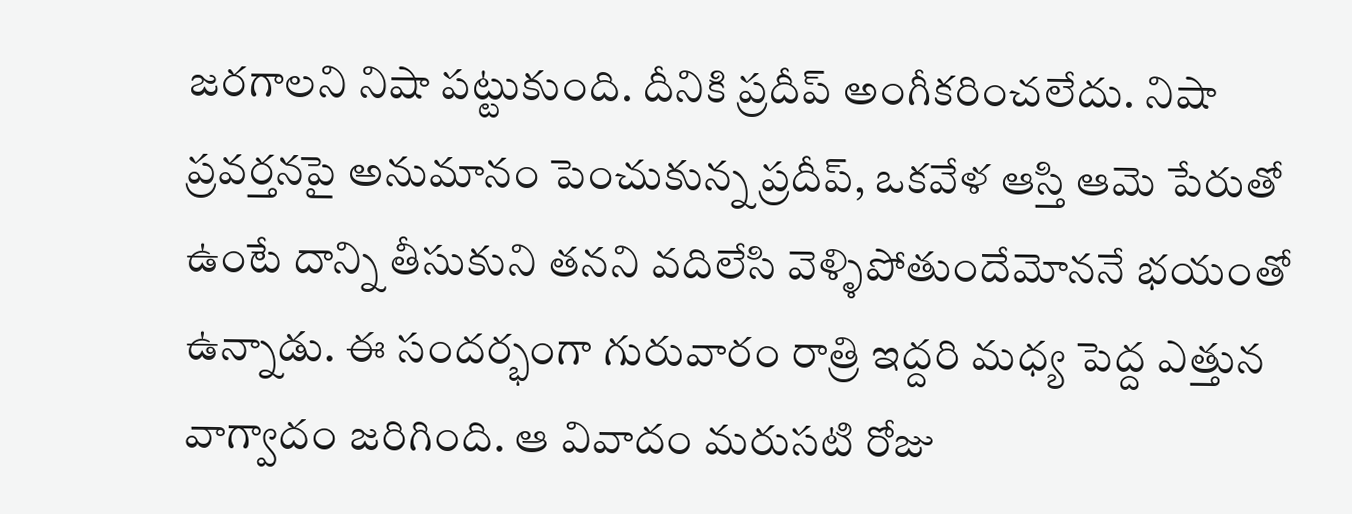జరగాలని నిషా పట్టుకుంది. దీనికి ప్రదీప్ అంగీకరించలేదు. నిషా ప్రవర్తనపై అనుమానం పెంచుకున్న ప్రదీప్, ఒకవేళ ఆస్తి ఆమె పేరుతో ఉంటే దాన్ని తీసుకుని తనని వదిలేసి వెళ్ళిపోతుందేమోననే భయంతో ఉన్నాడు. ఈ సందర్భంగా గురువారం రాత్రి ఇద్దరి మధ్య పెద్ద ఎత్తున వాగ్వాదం జరిగింది. ఆ వివాదం మరుసటి రోజు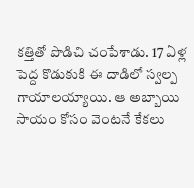కత్తితో పొడిచి చంపేశాడు. 17 ఏళ్ల పెద్ద కొడుకుకి ఈ దాడిలో స్వల్ప గాయాలయ్యాయి. ఆ అబ్బాయి సాయం కోసం వెంటనే కేకలు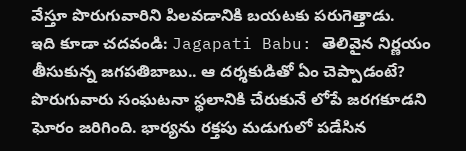వేస్తూ పొరుగువారిని పిలవడానికి బయటకు పరుగెత్తాడు.
ఇది కూడా చదవండి: Jagapati Babu: తెలివైన నిర్ణయం తీసుకున్న జగపతిబాబు.. ఆ దర్శకుడితో ఏం చెప్పాడంటే?
పొరుగువారు సంఘటనా స్థలానికి చేరుకునే లోపే జరగకూడని ఘోరం జరిగింది. భార్యను రక్తపు మడుగులో పడేసిన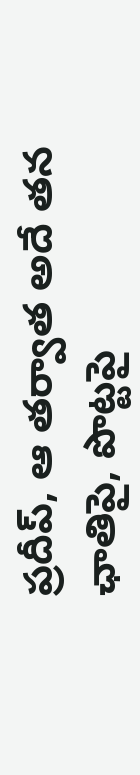ప్రదీప్, ఆ తర్వాత అదే తన ఛాతిపై, పొట్టపై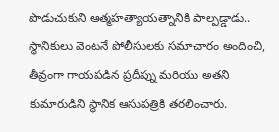పొడుచుకుని ఆత్మహత్యాయత్నానికి పాల్పడ్డాడు.. స్థానికులు వెంటనే పోలీసులకు సమాచారం అందించి, తీవ్రంగా గాయపడిన ప్రదీప్ను మరియు అతని కుమారుడిని స్థానిక ఆసుపత్రికి తరలించారు.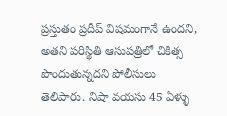ప్రస్తుతం ప్రదీప్ విషమంగానే ఉందని, అతని పరిస్థితి ఆసుపత్రిలో చికిత్స పొందుతున్నదని పోలీసులు తెలిపారు. నిషా వయసు 45 ఏళ్ళు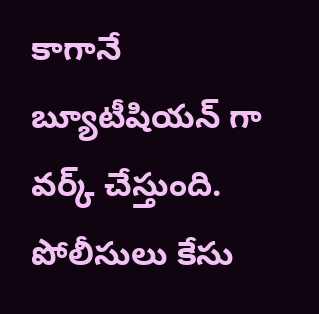కాగానే బ్యూటీషియన్ గా వర్క్ చేస్తుంది. పోలీసులు కేసు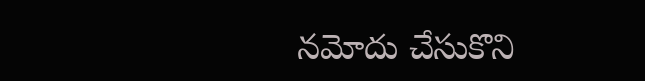నమోదు చేసుకొని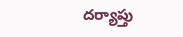దర్యాప్తు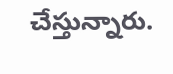చేస్తున్నారు.